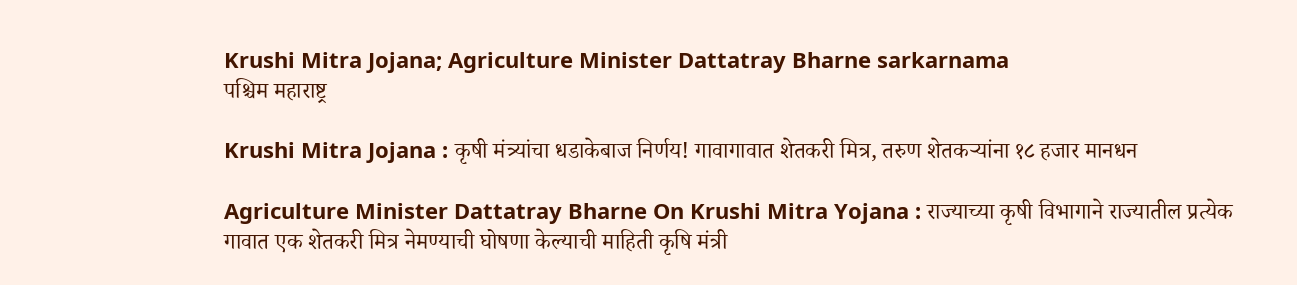Krushi Mitra Jojana; Agriculture Minister Dattatray Bharne sarkarnama
पश्चिम महाराष्ट्र

Krushi Mitra Jojana : कृषी मंत्र्यांचा धडाकेबाज निर्णय! गावागावात शेतकरी मित्र, तरुण शेतकऱ्यांना १८ हजार मानधन

Agriculture Minister Dattatray Bharne On Krushi Mitra Yojana : राज्याच्या कृषी विभागाने राज्यातील प्रत्येक गावात एक शेतकरी मित्र नेमण्याची घोषणा केल्याची माहिती कृषि मंत्री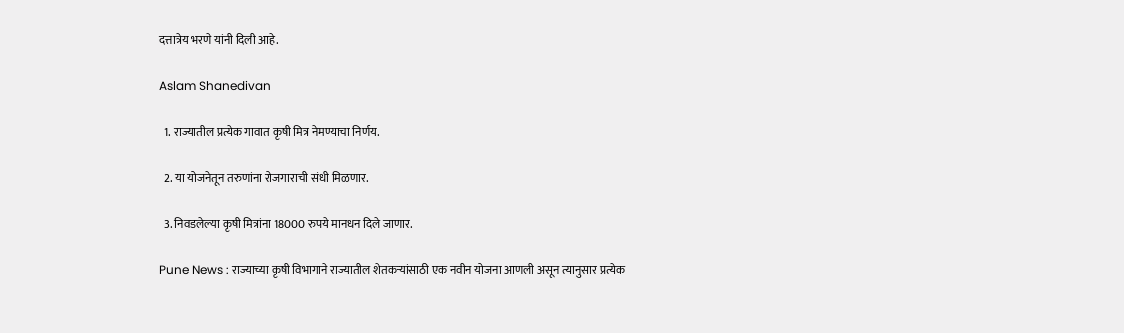दत्तात्रेय भरणे यांनी दिली आहे.

Aslam Shanedivan

  1. राज्यातील प्रत्येक गावात कृषी मित्र नेमण्याचा निर्णय.

  2. या योजनेतून तरुणांना रोजगाराची संधी मिळणार.

  3. निवडलेल्या कृषी मित्रांना 18000 रुपये मानधन दिले जाणार.

Pune News : राज्याच्या कृषी विभागाने राज्यातील शेतकऱ्यांसाठी एक नवीन योजना आणली असून त्यानुसार प्रत्येक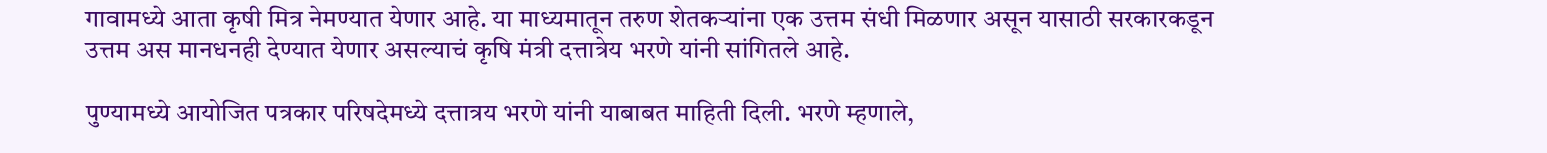गावामध्ये आता कृषी मित्र नेमण्यात येणार आहे. या माध्यमातून तरुण शेतकऱ्यांना एक उत्तम संधी मिळणार असून यासाठी सरकारकडून उत्तम अस मानधनही देण्यात येणार असल्याचं कृषि मंत्री दत्तात्रेय भरणे यांनी सांगितले आहे.

पुण्यामध्ये आयोजित पत्रकार परिषदेमध्ये दत्तात्रय भरणे यांनी याबाबत माहिती दिली. भरणे म्हणाले,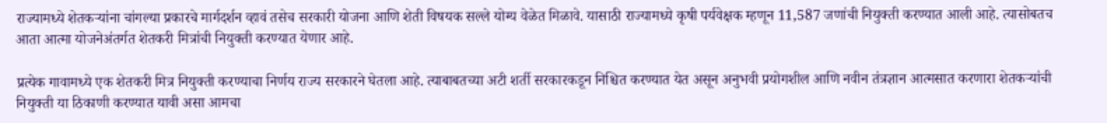राज्यामध्ये शेतकऱ्यांना चांगल्या प्रकारचे मार्गदर्शन व्हावं तसेच सरकारी योजना आणि शेती विषयक सल्ले योग्य वेळेत मिळावे. यासाठी राज्यामध्ये कृषी पर्यवेक्षक म्हणून 11,587 जणांची नियुक्ती करण्यात आली आहे. त्यासोबतच आता आत्मा योजनेअंतर्गत शेतकरी मित्रांची नियुक्ती करण्यात येणार आहे.

प्रत्येक गावामध्ये एक शेतकरी मित्र नियुक्ती करण्याचा निर्णय राज्य सरकारने घेतला आहे. त्याबाबतच्या अटी शर्ती सरकारकडून निश्चित करण्यात येत असून अनुभवी प्रयोगशील आणि नवीन तंत्रज्ञान आत्मसात करणारा शेतकऱ्यांची नियुक्ती या ठिकाणी करण्यात यावी असा आमचा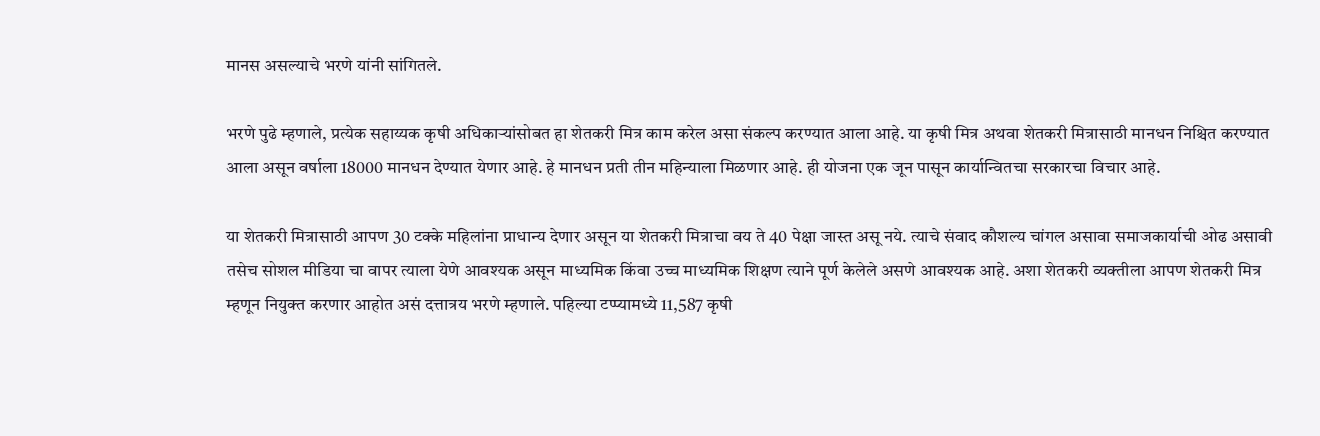मानस असल्याचे भरणे यांनी सांगितले.

भरणे पुढे म्हणाले, प्रत्येक सहाय्यक कृषी अधिकाऱ्यांसोबत हा शेतकरी मित्र काम करेल असा संकल्प करण्यात आला आहे. या कृषी मित्र अथवा शेतकरी मित्रासाठी मानधन निश्चित करण्यात आला असून वर्षाला 18000 मानधन देण्यात येणार आहे. हे मानधन प्रती तीन महिन्याला मिळणार आहे. ही योजना एक जून पासून कार्यान्वितचा सरकारचा विचार आहे.

या शेतकरी मित्रासाठी आपण 30 टक्के महिलांना प्राधान्य देणार असून या शेतकरी मित्राचा वय ते 40 पेक्षा जास्त असू नये. त्याचे संवाद कौशल्य चांगल असावा समाजकार्याची ओढ असावी तसेच सोशल मीडिया चा वापर त्याला येणे आवश्यक असून माध्यमिक किंवा उच्च माध्यमिक शिक्षण त्याने पूर्ण केलेले असणे आवश्यक आहे. अशा शेतकरी व्यक्तीला आपण शेतकरी मित्र म्हणून नियुक्त करणार आहोत असं दत्तात्रय भरणे म्हणाले. पहिल्या टप्प्यामध्ये 11,587 कृषी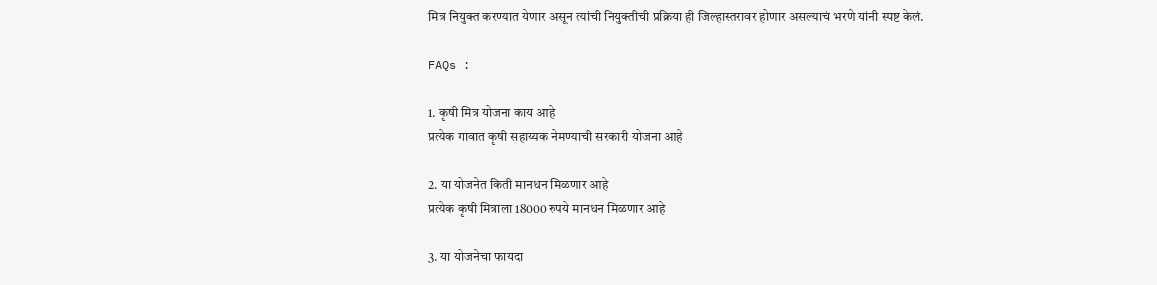मित्र नियुक्त करण्यात येणार असून त्यांची नियुक्तीची प्रक्रिया ही जिल्हास्तरावर होणार असल्याचं भरणे यांनी स्पष्ट केलं.

FAQs :

1. कृषी मित्र योजना काय आहे
प्रत्येक गावात कृषी सहाय्यक नेमण्याची सरकारी योजना आहे

2. या योजनेत किती मानधन मिळणार आहे
प्रत्येक कृषी मित्राला 18000 रुपये मानधन मिळणार आहे

3. या योजनेचा फायदा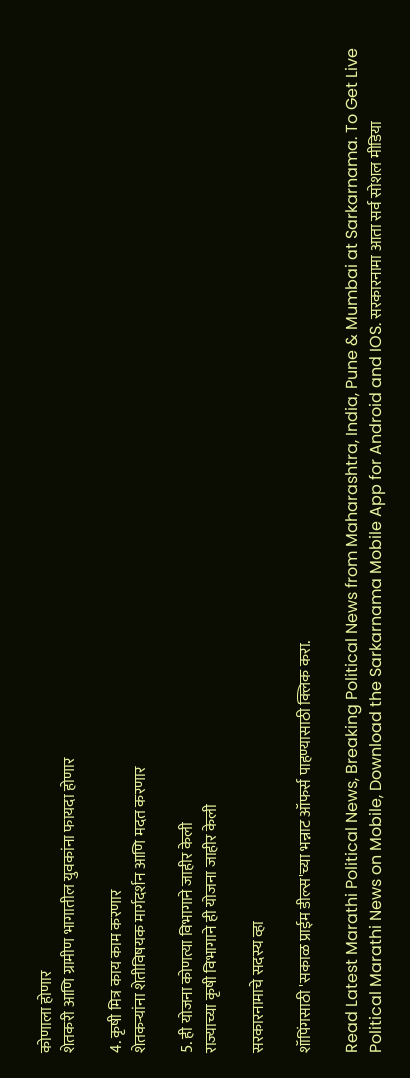कोणाला होणार
शेतकरी आणि ग्रामीण भागातील युवकांना फायदा होणार

4. कृषी मित्र काय काम करणार
शेतकऱ्यांना शेतीविषयक मार्गदर्शन आणि मदत करणार

5. ही योजना कोणत्या विभागाने जाहीर केली
राज्याच्या कृषी विभागाने ही योजना जाहीर केली

सरकारनामाचे सदस्य व्हा

शॉपिंगसाठी 'सकाळ प्राईम डील्स'च्या भन्नाट ऑफर्स पाहण्यासाठी क्लिक करा.

Read Latest Marathi Political News, Breaking Political News from Maharashtra, India, Pune & Mumbai at Sarkarnama. To Get Live Political Marathi News on Mobile, Download the Sarkarnama Mobile App for Android and IOS. सरकारनामा आता सर्व सोशल मीडिया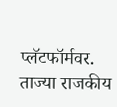प्लॅटफॉर्मवर. ताज्या राजकीय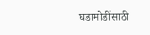घडामोडींसाठी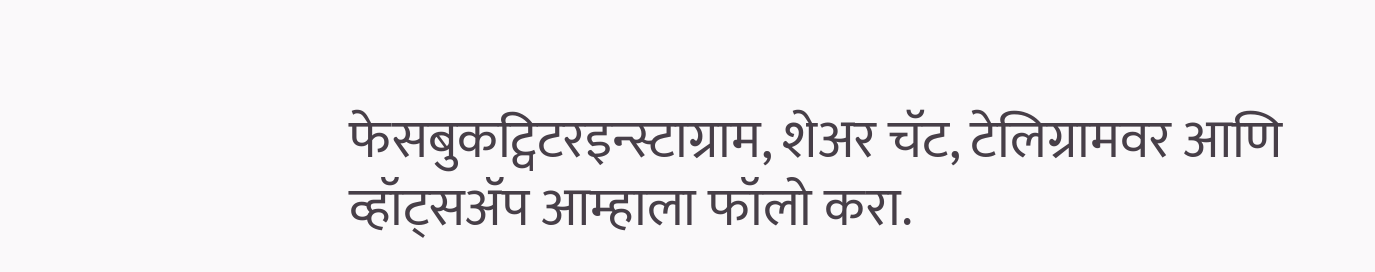फेसबुकट्विटरइन्स्टाग्राम, शेअर चॅट, टेलिग्रामवर आणि व्हॉट्सॲप आम्हाला फॉलो करा.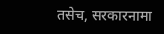तसेच, सरकारनामा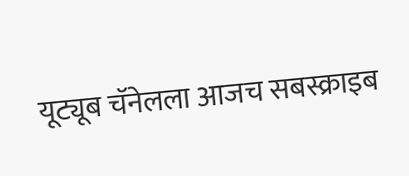यूट्यूब चॅनेलला आजच सबस्क्राइब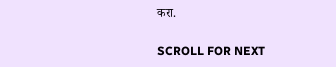करा.

SCROLL FOR NEXT